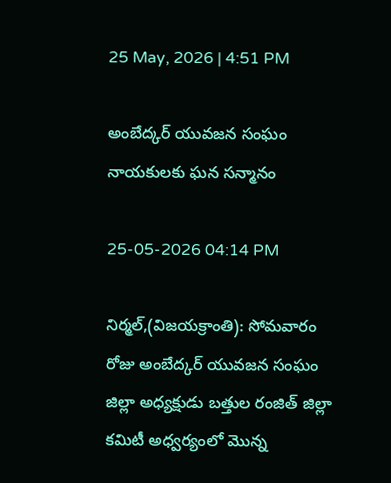25 May, 2026 | 4:51 PM

అంబేద్కర్ యువజన సంఘం నాయకులకు ఘన సన్మానం

25-05-2026 04:14 PM

నిర్మల్,(విజయక్రాంతి): సోమవారం రోజు అంబేద్కర్ యువజన సంఘం జిల్లా అధ్యక్షుడు బత్తుల రంజిత్ జిల్లా కమిటీ అధ్వర్యంలో మొన్న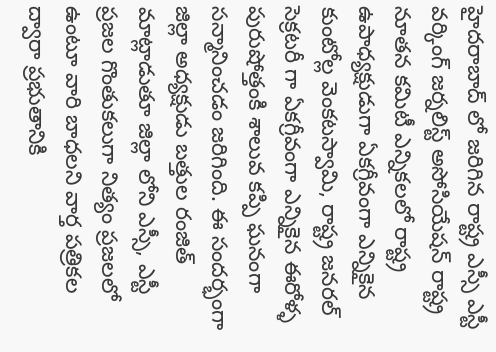హైదరాబాద్ లో జరిగిన రాష్ట్ర ఎస్సీ ఎస్టీ వర్కింగ్ జర్నలిస్ట్ అసోసియేషన్ రాష్ట్ర నూతన కమిటీ ఎన్నికలలో రాష్ట్ర ఉపాధ్యక్షుడుగా ఏకగ్రీవంగా ఎన్నికైన కుంటోల్ల వెంకటస్వామి, రాష్ట్ర జనరల్ సెక్రటరీ గా ఏకగ్రీవంగా ఎన్నికైన ఈరోళ్ళ పురుషోత్తంకి శాలువ కప్పి ఘనంగా సన్మానించడం జరిగింది. ఈ సందర్భంగా జిల్లా అధ్యక్షుడు బత్తుల రంజిత్ మాట్లాడుతూ జిల్లా లోని ఎస్సీ, ఎస్టీ ప్రజల గొంతుకలుగా నిత్యం ప్రజలలో ఉంటూ వారి బాధలని వార్త పత్రికల ద్వారా ప్రభుతానికి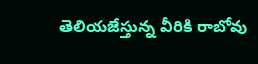తెలియజేస్తున్న వీరికి రాబోవు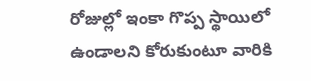రోజుల్లో ఇంకా గొప్ప స్థాయిలో ఉండాలని కోరుకుంటూ వారికి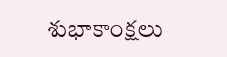శుభాకాంక్షలు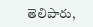తెలిపారు,